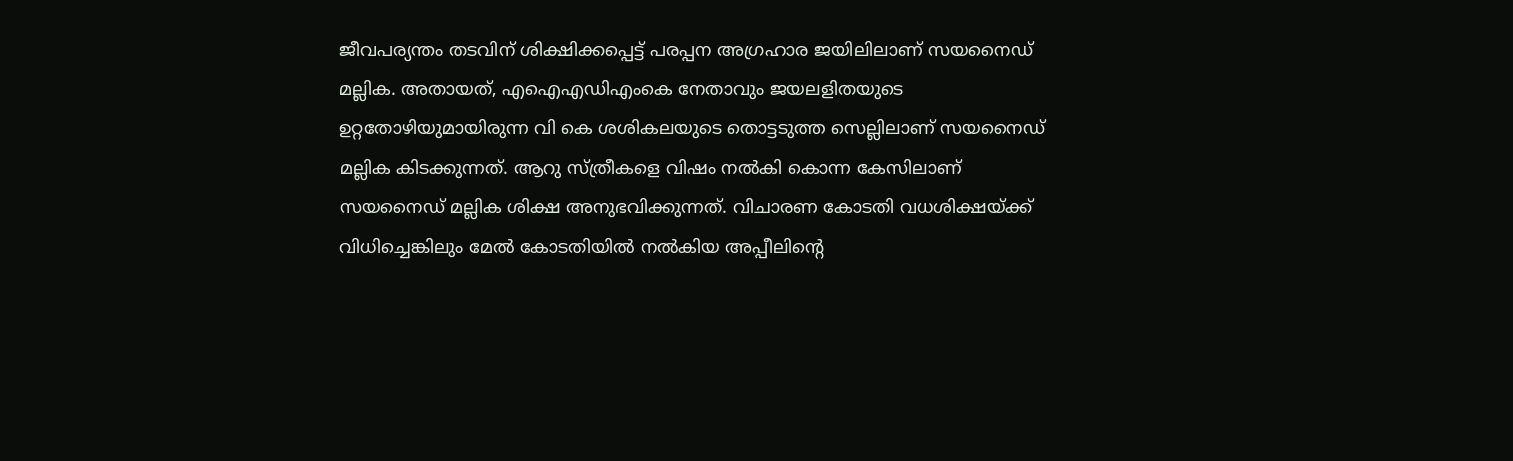ജീവപര്യന്തം തടവിന് ശിക്ഷിക്കപ്പെട്ട് പരപ്പന അഗ്രഹാര ജയിലിലാണ് സയനൈഡ് മല്ലിക. അതായത്, എഐഎഡിഎംകെ നേതാവും ജയലളിതയുടെ ഉറ്റതോഴിയുമായിരുന്ന വി കെ ശശികലയുടെ തൊട്ടടുത്ത സെല്ലിലാണ് സയനൈഡ് മല്ലിക കിടക്കുന്നത്. ആറു സ്‌ത്രീകളെ വിഷം നല്‍കി കൊന്ന കേസിലാണ് സയനൈഡ് മല്ലിക ശിക്ഷ അനുഭവിക്കുന്നത്. വിചാരണ കോടതി വധശിക്ഷയ്‌ക്ക് വിധിച്ചെങ്കിലും മേല്‍ കോടതിയില്‍ നല്‍കിയ അപ്പീലിന്റെ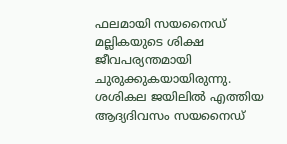ഫലമായി സയനൈഡ് മല്ലികയുടെ ശിക്ഷ ജീവപര്യന്തമായി ചുരുക്കുകയായിരുന്നു. ശശികല ജയിലില്‍ എത്തിയ ആദ്യദിവസം സയനൈഡ്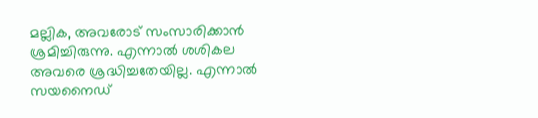മല്ലിക, അവരോട് സംസാരിക്കാന്‍ ശ്രമിച്ചിരുന്നു. എന്നാല്‍ ശശികല അവരെ ശ്രദ്ധിച്ചതേയില്ല. എന്നാല്‍ സയനൈഡ്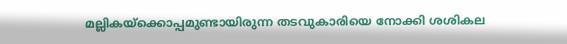മല്ലികയ്‌ക്കൊപ്പമുണ്ടായിരുന്ന തടവുകാരിയെ നോക്കി ശശികല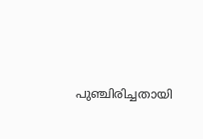പുഞ്ചിരിച്ചതായി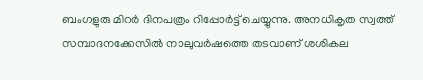ബംഗളുരു മിറര്‍ ദിനപത്രം റിപ്പോര്‍ട്ട് ചെയ്യുന്നു. അനധികൃത സ്വത്ത് സമ്പാദനക്കേസില്‍ നാലുവര്‍ഷത്തെ തടവാണ് ശശികല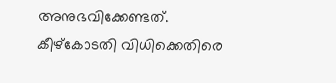അനുഭവിക്കേണ്ടത്. കീഴ്‌കോടതി വിധിക്കെതിരെ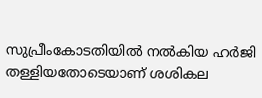സുപ്രീംകോടതിയില്‍ നല്‍കിയ ഹര്‍ജി തള്ളിയതോടെയാണ് ശശികല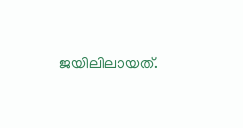ജയിലിലായത്.